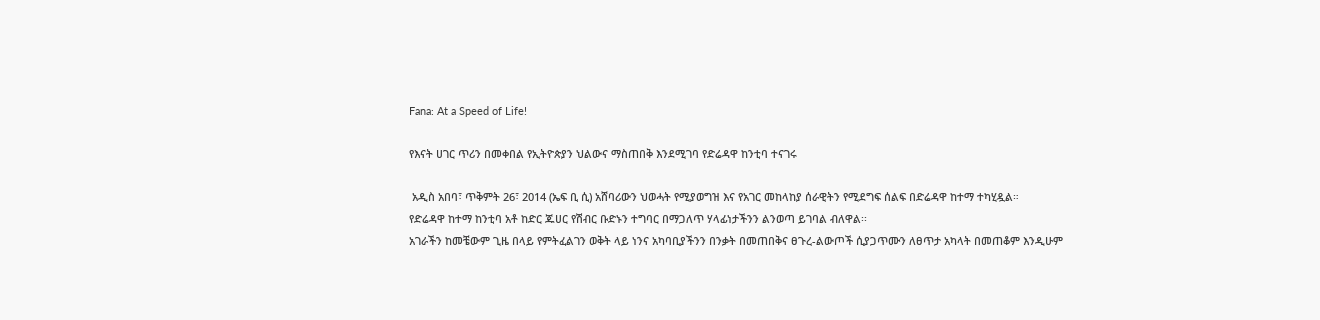Fana: At a Speed of Life!

የእናት ሀገር ጥሪን በመቀበል የኢትዮጵያን ህልውና ማስጠበቅ እንደሚገባ የድሬዳዋ ከንቲባ ተናገሩ

 አዲስ አበባ፣ ጥቅምት 26፣ 2014 (ኤፍ ቢ ሲ) አሸባሪውን ህወሓት የሚያወግዝ እና የአገር መከላከያ ሰራዊትን የሚደግፍ ሰልፍ በድሬዳዋ ከተማ ተካሂዷል።
የድሬዳዋ ከተማ ከንቲባ አቶ ከድር ጁሀር የሽብር ቡድኑን ተግባር በማጋለጥ ሃላፊነታችንን ልንወጣ ይገባል ብለዋል፡፡
አገራችን ከመቼውም ጊዜ በላይ የምትፈልገን ወቅት ላይ ነንና አካባቢያችንን በንቃት በመጠበቅና ፀጉረ-ልውጦች ሲያጋጥሙን ለፀጥታ አካላት በመጠቆም እንዲሁም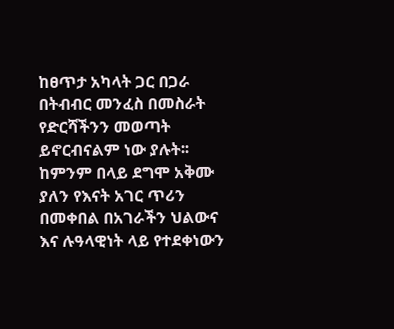ከፀጥታ አካላት ጋር በጋራ በትብብር መንፈስ በመስራት የድርሻችንን መወጣት ይኖርብናልም ነው ያሉት፡፡
ከምንም በላይ ደግሞ አቅሙ ያለን የእናት አገር ጥሪን በመቀበል በአገራችን ህልውና እና ሉዓላዊነት ላይ የተደቀነውን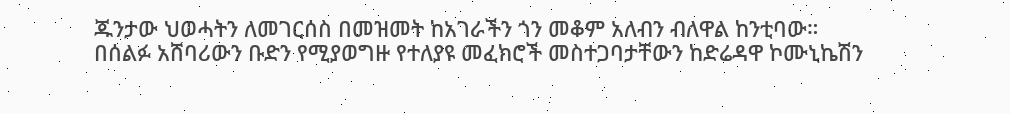ጁንታው ህወሓትን ለመገርሰስ በመዝመት ከአገራችን ጎን መቆም አለብን ብለዋል ከንቲባው።
በሰልፉ አሸባሪውን ቡድን የሚያወግዙ የተለያዩ መፈክሮች መስተጋባታቸውን ከድሬዳዋ ኮሙኒኬሽን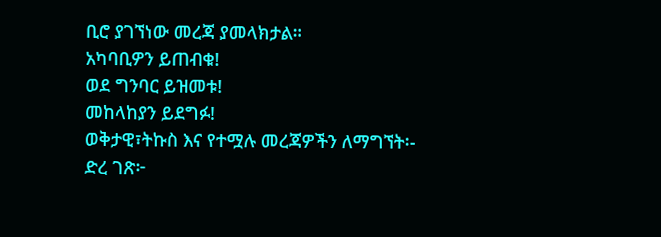ቢሮ ያገኘነው መረጃ ያመላክታል።
አካባቢዎን ይጠብቁ!
ወደ ግንባር ይዝመቱ!
መከላከያን ይደግፉ!
ወቅታዊ፣ትኩስ እና የተሟሉ መረጃዎችን ለማግኘት፡-
ድረ ገጽ፦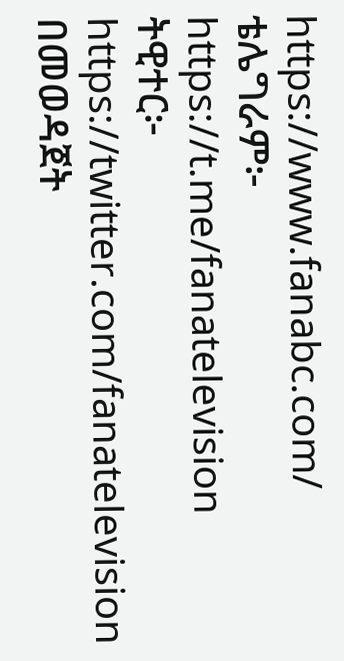https://www.fanabc.com/
ቴሌግራም፦ https://t.me/fanatelevision
ትዊተር፦ https://twitter.com/fanatelevision በመወዳጀት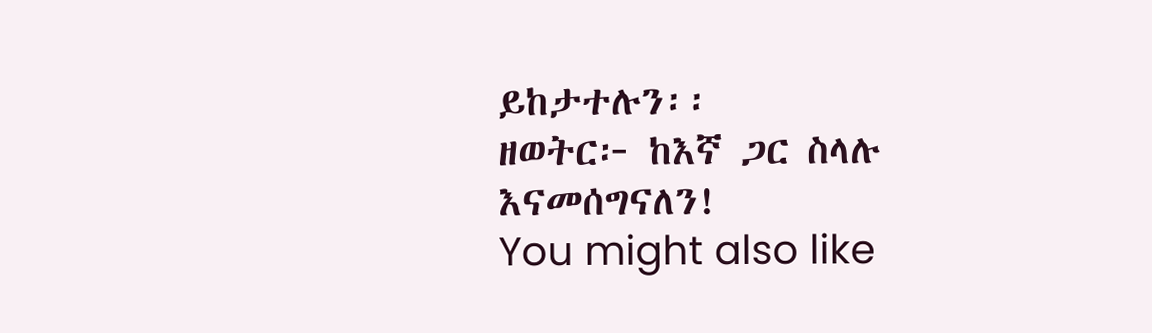ይከታተሉን፡፡
ዘወትር፦ ከእኛ ጋር ስላሉ እናመሰግናለን!
You might also like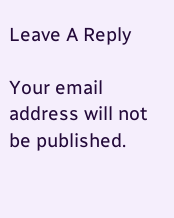Leave A Reply

Your email address will not be published.